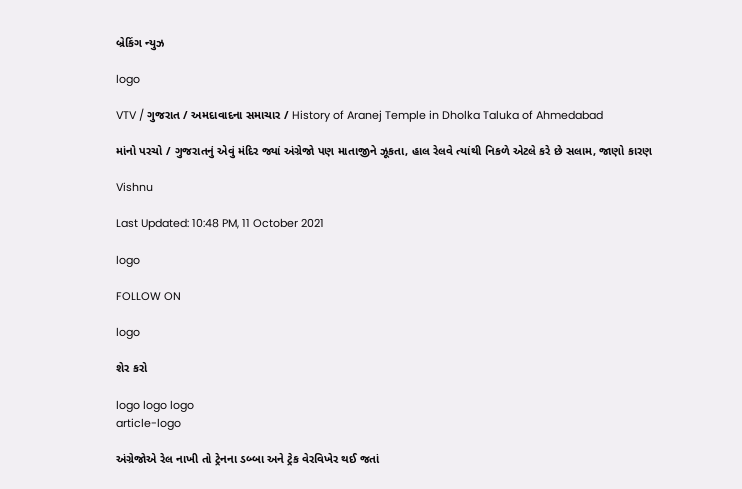બ્રેકિંગ ન્યુઝ

logo

VTV / ગુજરાત / અમદાવાદના સમાચાર / History of Aranej Temple in Dholka Taluka of Ahmedabad

માંનો પરચો / ગુજરાતનું એવું મંદિર જ્યાં અંગ્રેજો પણ માતાજીને ઝૂકતા, હાલ રેલવે ત્યાંથી નિકળે એટલે કરે છે સલામ, જાણો કારણ

Vishnu

Last Updated: 10:48 PM, 11 October 2021

logo

FOLLOW ON

logo

શેર કરો

logo logo logo
article-logo

અંગ્રેજોએ રેલ નાખી તો ટ્રેનના ડબ્બા અને ટ્રેક વેરવિખેર થઈ જતાં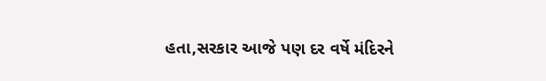હતા,સરકાર આજે પણ દર વર્ષે મંદિરને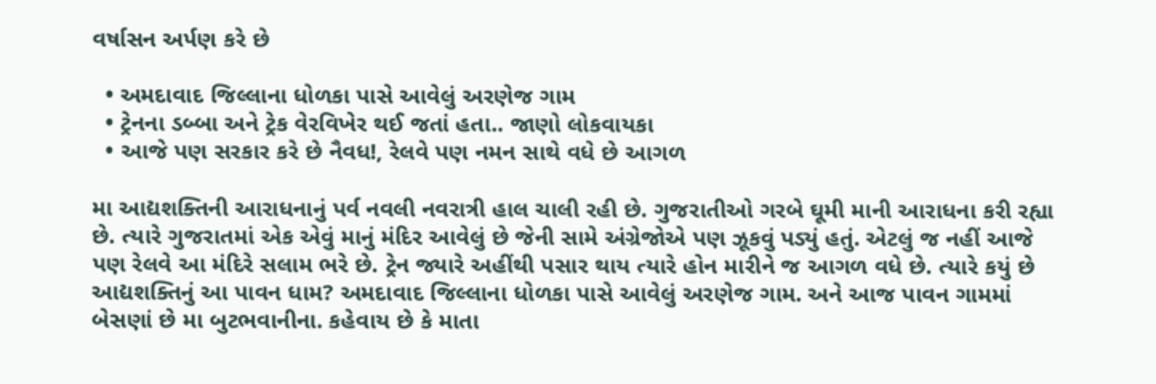વર્ષાસન અર્પણ કરે છે

  • અમદાવાદ જિલ્લાના ધોળકા પાસે આવેલું અરણેજ ગામ
  • ટ્રેનના ડબ્બા અને ટ્રેક વેરવિખેર થઈ જતાં હતા.. જાણો લોકવાયકા
  • આજે પણ સરકાર કરે છે નૈવધ!, રેલવે પણ નમન સાથે વધે છે આગળ

મા આદ્યશક્તિની આરાધનાનું પર્વ નવલી નવરાત્રી હાલ ચાલી રહી છે. ગુજરાતીઓ ગરબે ઘૂમી માની આરાધના કરી રહ્યા છે. ત્યારે ગુજરાતમાં એક એવું માનું મંદિર આવેલું છે જેની સામે અંગ્રેજોએ પણ ઝૂકવું પડ્યું હતું. એટલું જ નહીં આજે પણ રેલવે આ મંદિરે સલામ ભરે છે. ટ્રેન જ્યારે અહીંથી પસાર થાય ત્યારે હોન મારીને જ આગળ વધે છે. ત્યારે કયું છે આદ્યશક્તિનું આ પાવન ધામ? અમદાવાદ જિલ્લાના ધોળકા પાસે આવેલું અરણેજ ગામ. અને આજ પાવન ગામમાં બેસણાં છે મા બુટભવાનીના. કહેવાય છે કે માતા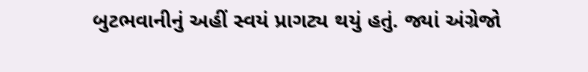બુટભવાનીનું અહીં સ્વયં પ્રાગટ્ય થયું હતું. જ્યાં અંગ્રેજો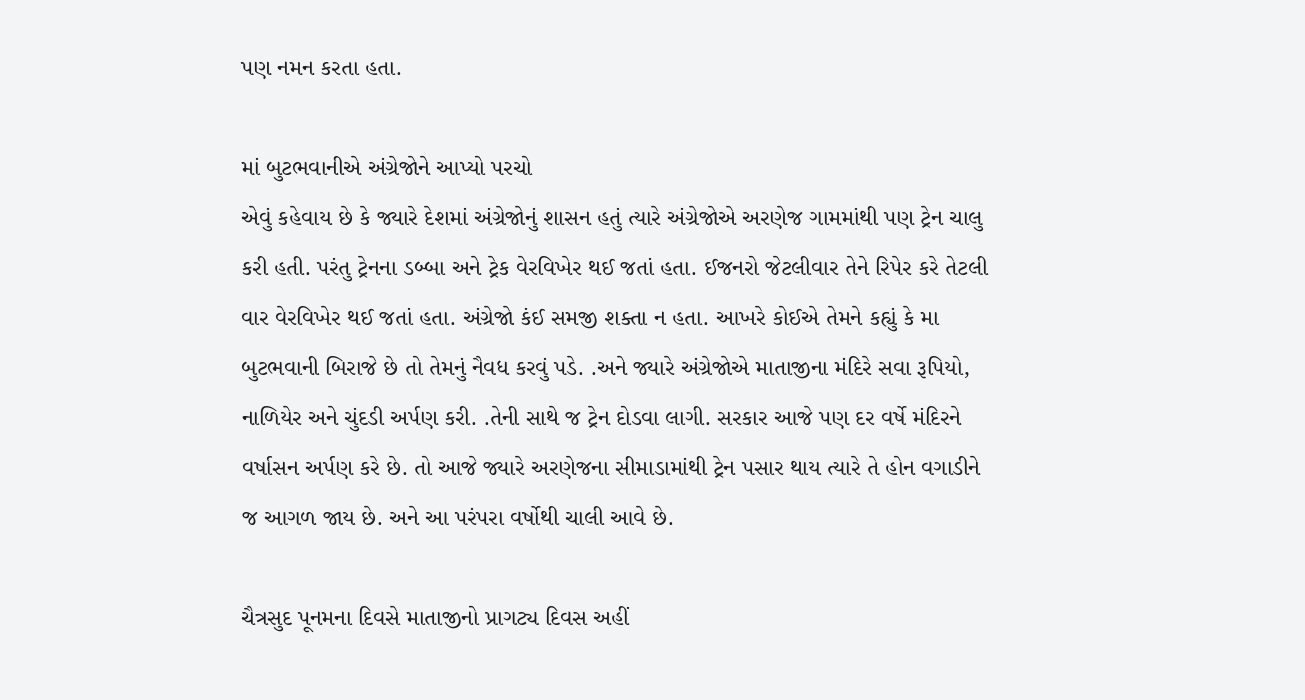પણ નમન કરતા હતા.

માં બુટભવાનીએ અંગ્રેજોને આપ્યો પરચો
એવું કહેવાય છે કે જ્યારે દેશમાં અંગ્રેજોનું શાસન હતું ત્યારે અંગ્રેજોએ અરણેજ ગામમાંથી પણ ટ્રેન ચાલુ કરી હતી. પરંતુ ટ્રેનના ડબ્બા અને ટ્રેક વેરવિખેર થઈ જતાં હતા. ઈજનરો જેટલીવાર તેને રિપેર કરે તેટલી વાર વેરવિખેર થઈ જતાં હતા. અંગ્રેજો કંઈ સમજી શક્તા ન હતા. આખરે કોઈએ તેમને કહ્યું કે મા બુટભવાની બિરાજે છે તો તેમનું નૈવધ કરવું પડે. .અને જ્યારે અંગ્રેજોએ માતાજીના મંદિરે સવા રૂપિયો, નાળિયેર અને ચુંદડી અર્પણ કરી. .તેની સાથે જ ટ્રેન દોડવા લાગી. સરકાર આજે પણ દર વર્ષે મંદિરને વર્ષાસન અર્પણ કરે છે. તો આજે જ્યારે અરણેજના સીમાડામાંથી ટ્રેન પસાર થાય ત્યારે તે હોન વગાડીને જ આગળ જાય છે. અને આ પરંપરા વર્ષોથી ચાલી આવે છે.

ચૈત્રસુદ પૂનમના દિવસે માતાજીનો પ્રાગટ્ય દિવસ અહીં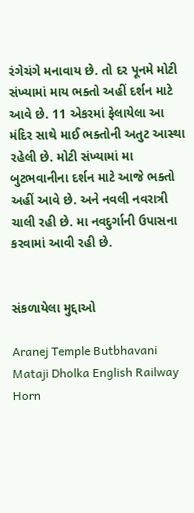રંગેચંગે મનાવાય છે. તો દર પૂનમે મોટી સંખ્યામાં માય ભક્તો અહીં દર્શન માટે આવે છે. 11 એકરમાં ફેલાયેલા આ મંદિર સાથે માઈ ભક્તોની અતુટ આસ્થા રહેલી છે. મોટી સંખ્યામાં મા બુટભવાનીના દર્શન માટે આજે ભક્તો અહીં આવે છે. અને નવલી નવરાત્રી ચાલી રહી છે. મા નવદુર્ગાની ઉપાસના કરવામાં આવી રહી છે.


સંકળાયેલા મુદ્દાઓ

Aranej Temple Butbhavani Mataji Dholka English Railway Horn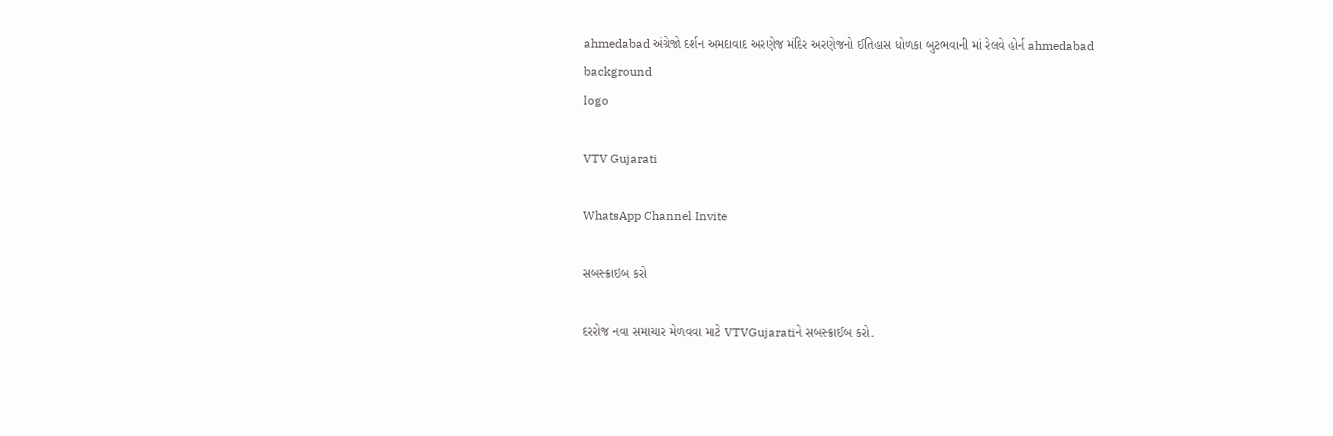ahmedabad અંગ્રેજો દર્શન અમદાવાદ અરણેજ મંદિર અરણેજનો ઈતિહાસ ધોળકા બુટભવાની માં રેલવે હોર્ન ahmedabad
background
logo

VTV Gujarati

WhatsApp Channel Invite

સબસ્ક્રાઇબ કરો

દરરોજ નવા સમાચાર મેળવવા માટે VTVGujaratiને સબસ્ક્રાઈબ કરો.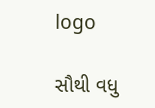logo

સૌથી વધુ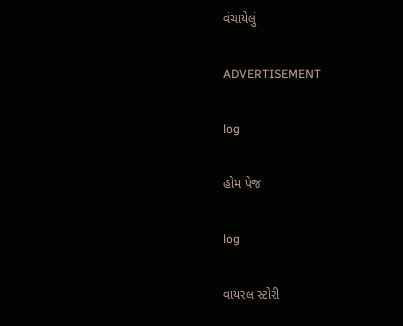વંચાયેલું

ADVERTISEMENT

log

હોમ પેજ

log

વાયરલ સ્ટોરી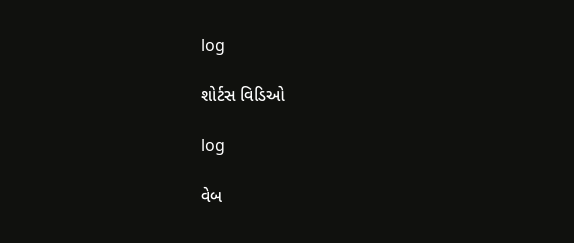log

શોર્ટસ વિડિઓ

log

વેબ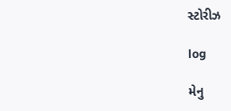સ્ટોરીઝ

log

મેનુ